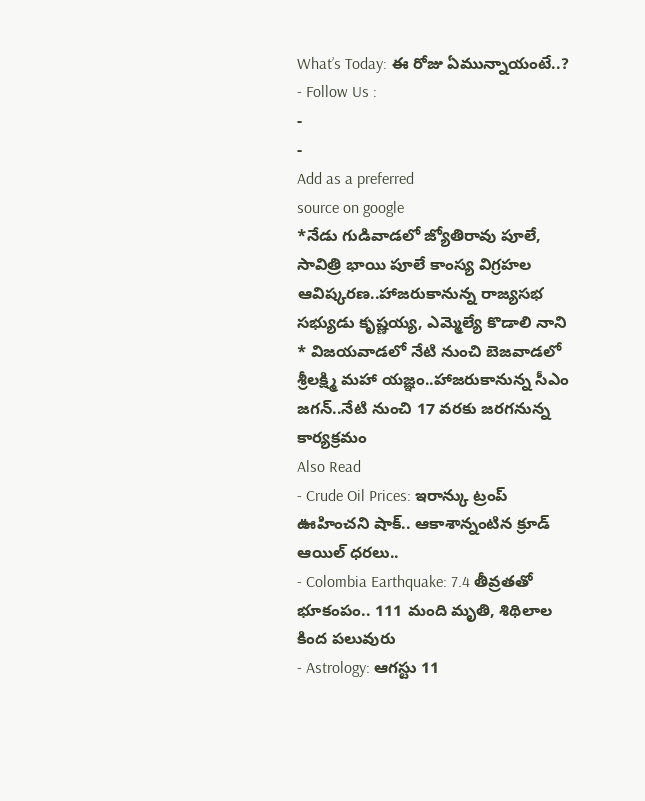What’s Today: ఈ రోజు ఏమున్నాయంటే..?
- Follow Us :
-
-
Add as a preferred
source on google
*నేడు గుడివాడలో జ్యోతిరావు పూలే, సావిత్రి భాయి పూలే కాంస్య విగ్రహల ఆవిష్కరణ..హాజరుకానున్న రాజ్యసభ సభ్యుడు కృష్ణయ్య, ఎమ్మెల్యే కొడాలి నాని
* విజయవాడలో నేటి నుంచి బెజవాడలో శ్రీలక్ష్మి మహా యజ్ఞం..హాజరుకానున్న సీఎం జగన్..నేటి నుంచి 17 వరకు జరగనున్న కార్యక్రమం
Also Read
- Crude Oil Prices: ఇరాన్కు ట్రంప్ ఊహించని షాక్.. ఆకాశాన్నంటిన క్రూడ్ ఆయిల్ ధరలు..
- Colombia Earthquake: 7.4 తీవ్రతతో భూకంపం.. 111 మంది మృతి, శిథిలాల కింద పలువురు
- Astrology: ఆగస్టు 11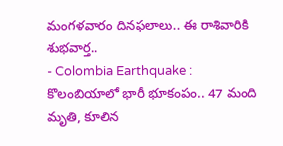మంగళవారం దినఫలాలు.. ఈ రాశివారికి శుభవార్త..
- Colombia Earthquake : కొలంబియాలో భారీ భూకంపం.. 47 మంది మృతి, కూలిన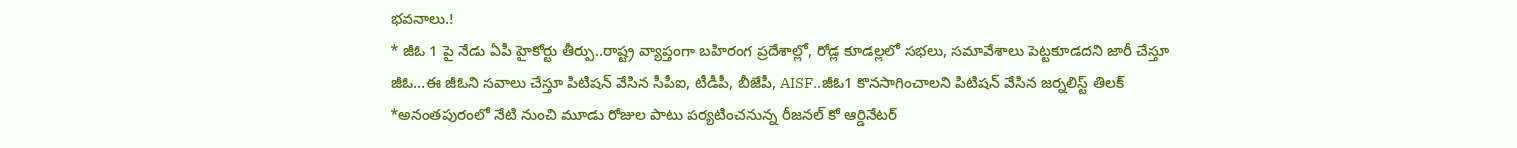భవనాలు.!
* జీఓ 1 పై నేడు ఏపీ హైకోర్టు తీర్పు..రాష్ట్ర వ్యాప్తంగా బహిరంగ ప్రదేశాల్లో, రోడ్ల కూడల్లలో సభలు, సమావేశాలు పెట్టకూడదని జారీ చేస్తూ జీఓ…ఈ జీఓని సవాలు చేస్తూ పిటిషన్ వేసిన సీపీఐ, టీడీపీ, బీజేపీ, AISF..జీఓ1 కొనసాగించాలని పిటిషన్ వేసిన జర్నలిస్ట్ తిలక్
*అనంతపురంలో నేటి నుంచి మూడు రోజుల పాటు పర్యటించనున్న రీజనల్ కో ఆర్డినేటర్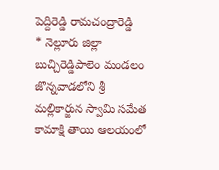పెద్దిరెడ్డి రామచంద్రారెడ్డి
* నెల్లూరు జిల్లా బుచ్చిరెడ్డిపాలెం మండలం జొన్నవాడలోని శ్రీ మల్లికార్జున స్వామి సమేత కామాక్షి తాయి ఆలయంలో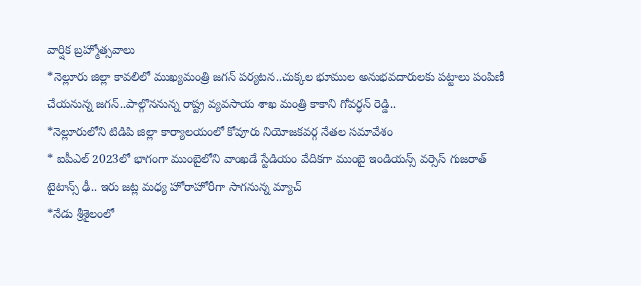వార్షిక బ్రహ్మోత్సవాలు
*నెల్లూరు జిల్లా కావలిలో ముఖ్యమంత్రి జగన్ పర్యటన..చుక్కల భూముల అనుభవదారులకు పట్టాలు పంపిణీ చేయనున్న జగన్..పాల్గొననున్న రాష్ట్ర వ్యవసాయ శాఖ మంత్రి కాకాని గోవర్ధన్ రెడ్డి..
*నెల్లూరులోని టిడిపి జిల్లా కార్యాలయంలో కోవూరు నియోజకవర్గ నేతల సమావేశం
* ఐపీఎల్ 2023లో భాగంగా ముంబైలోని వాంఖడే స్టేడియం వేదికగా ముంబై ఇండియన్స్ వర్సెస్ గుజరాత్ టైటాన్స్ ఢీ.. ఇరు జట్ల మధ్య హోరాహోరీగా సాగనున్న మ్యాచ్
*నేడు శ్రీశైలంలో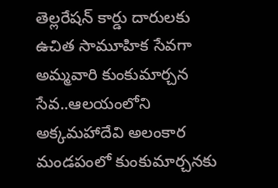తెల్లరేషన్ కార్డు దారులకు ఉచిత సామూహిక సేవగా అమ్మవారి కుంకుమార్చన సేవ..ఆలయంలోని అక్కమహాదేవి అలంకార మండపంలో కుంకుమార్చనకు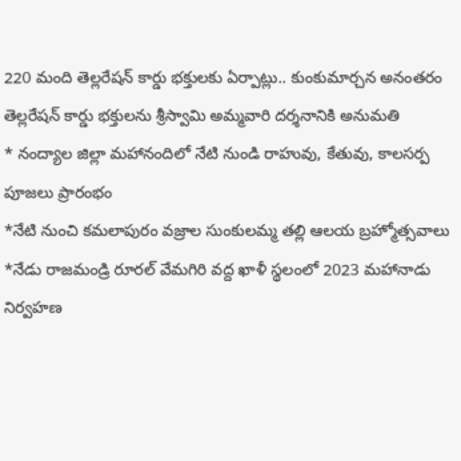220 మంది తెల్లరేషన్ కార్డు భక్తులకు ఏర్పాట్లు.. కుంకుమార్చన అనంతరం తెల్లరేషన్ కార్డు భక్తులను శ్రీస్వామి అమ్మవారి దర్శనానికి అనుమతి
* నంద్యాల జిల్లా మహానందిలో నేటి నుండి రాహువు, కేతువు, కాలసర్ప పూజలు ప్రారంభం
*నేటి నుంచి కమలాపురం వజ్రాల సుంకులమ్మ తల్లి ఆలయ బ్రహ్మోత్సవాలు
*నేడు రాజమండ్రి రూరల్ వేమగిరి వద్ద ఖాళీ స్థలంలో 2023 మహానాడు నిర్వహణ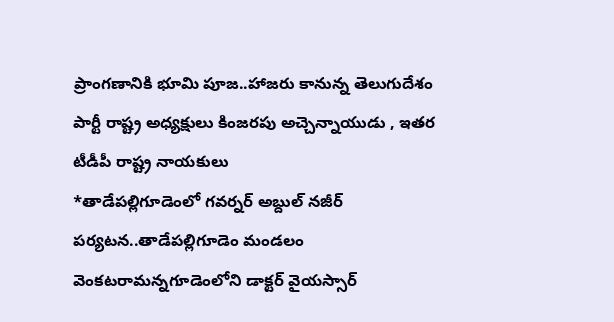ప్రాంగణానికి భూమి పూజ..హాజరు కానున్న తెలుగుదేశం పార్టీ రాష్ట్ర అధ్యక్షులు కింజరపు అచ్చెన్నాయుడు , ఇతర టీడీపీ రాష్ట్ర నాయకులు
*తాడేపల్లిగూడెంలో గవర్నర్ అబ్దుల్ నజీర్ పర్యటన..తాడేపల్లిగూడెం మండలం వెంకటరామన్నగూడెంలోని డాక్టర్ వైయస్సార్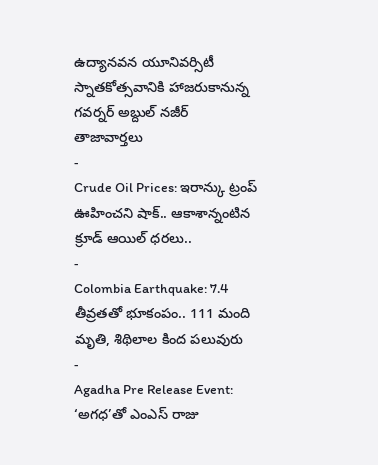ఉద్యానవన యూనివర్సిటీ స్నాతకోత్సవానికి హాజరుకానున్న గవర్నర్ అబ్దుల్ నజీర్
తాజావార్తలు
-
Crude Oil Prices: ఇరాన్కు ట్రంప్ ఊహించని షాక్.. ఆకాశాన్నంటిన క్రూడ్ ఆయిల్ ధరలు..
-
Colombia Earthquake: 7.4 తీవ్రతతో భూకంపం.. 111 మంది మృతి, శిథిలాల కింద పలువురు
-
Agadha Pre Release Event: ‘అగధ’తో ఎంఎస్ రాజు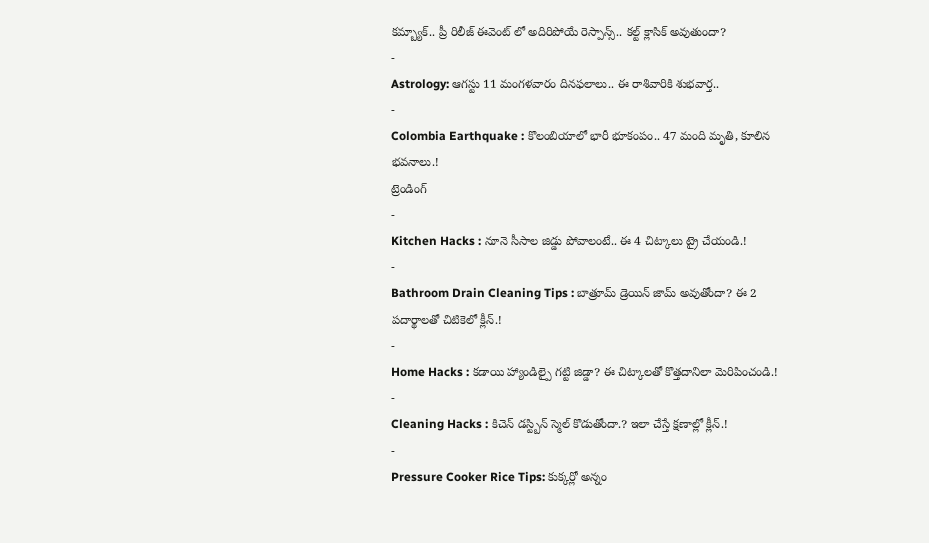కమ్బ్యాక్.. ప్రీ రిలీజ్ ఈవెంట్ లో అదిరిపోయే రెస్పాన్స్.. కల్ట్ క్లాసిక్ అవుతుందా?
-
Astrology: ఆగస్టు 11 మంగళవారం దినఫలాలు.. ఈ రాశివారికి శుభవార్త..
-
Colombia Earthquake : కొలంబియాలో భారీ భూకంపం.. 47 మంది మృతి, కూలిన భవనాలు.!
ట్రెండింగ్
-
Kitchen Hacks : నూనె సీసాల జిడ్డు పోవాలంటే.. ఈ 4 చిట్కాలు ట్రై చేయండి.!
-
Bathroom Drain Cleaning Tips : బాత్రూమ్ డ్రెయిన్ జామ్ అవుతోందా? ఈ 2 పదార్థాలతో చిటికెలో క్లీన్.!
-
Home Hacks : కడాయి హ్యాండిల్పై గట్టి జిడ్డా? ఈ చిట్కాలతో కొత్తదానిలా మెరిపించండి.!
-
Cleaning Hacks : కిచెన్ డస్ట్బిన్ స్మెల్ కొడుతోందా.? ఇలా చేస్తే క్షణాల్లో క్లీన్.!
-
Pressure Cooker Rice Tips: కుక్కర్లో అన్నం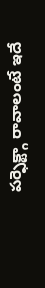పర్ఫెక్ట్గా రావాలంటే ఇదే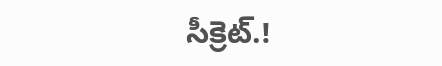సీక్రెట్.!